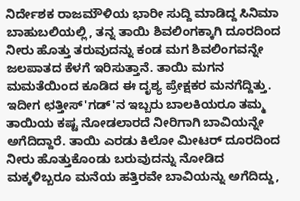ನಿರ್ದೇಶಕ ರಾಜಮೌಳಿಯ ಭಾರೀ ಸುದ್ದಿ ಮಾಡಿದ್ದ ಸಿನಿಮಾ ಬಾಹುಬಲಿಯಲ್ಲಿ, ತನ್ನ ತಾಯಿ ಶಿವಲಿಂಗಕ್ಕಾಗಿ ದೂರದಿಂದ ನೀರು ಹೊತ್ತು ತರುವುದನ್ನು ಕಂಡ ಮಗ ಶಿವಲಿಂಗವನ್ನೇ ಜಲಪಾತದ ಕೆಳಗೆ ಇರಿಸುತ್ತಾನೆ. ತಾಯಿ ಮಗನ ಮಮತೆಯಿಂದ ಕೂಡಿದ ಈ ದೃಶ್ಯ ಪ್ರೇಕ್ಷಕರ ಮನಗೆದ್ದಿತ್ತು. ಇದೀಗ ಛತ್ತೀಸ್'ಗಡ್'ನ ಇಬ್ಬರು ಬಾಲಕಿಯರೂ ತಮ್ಮ ತಾಯಿಯ ಕಷ್ಟ ನೋಡಲಾರದೆ ನೀರಿಗಾಗಿ ಬಾವಿಯನ್ನೇ ಅಗೆದಿದ್ದಾರೆ. ತಾಯಿ ಎರಡು ಕಿಲೋ ಮೀಟರ್ ದೂರದಿಂದ ನೀರು ಹೊತ್ತುಕೊಂಡು ಬರುವುದನ್ನು ನೋಡಿದ ಮಕ್ಕಳಿಬ್ಬರೂ ಮನೆಯ ಹತ್ತಿರವೇ ಬಾವಿಯನ್ನು ಅಗೆದಿದ್ದು,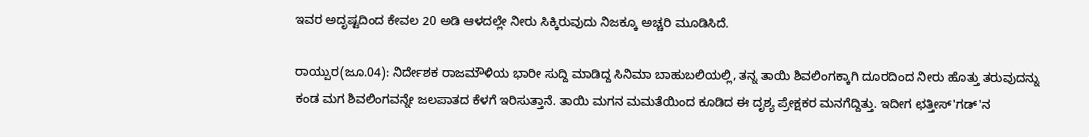ಇವರ ಅದೃಷ್ಟದಿಂದ ಕೇವಲ 20 ಅಡಿ ಆಳದಲ್ಲೇ ನೀರು ಸಿಕ್ಕಿರುವುದು ನಿಜಕ್ಕೂ ಅಚ್ಚರಿ ಮೂಡಿಸಿದೆ.

ರಾಯ್ಪುರ(ಜೂ.04): ನಿರ್ದೇಶಕ ರಾಜಮೌಳಿಯ ಭಾರೀ ಸುದ್ದಿ ಮಾಡಿದ್ದ ಸಿನಿಮಾ ಬಾಹುಬಲಿಯಲ್ಲಿ, ತನ್ನ ತಾಯಿ ಶಿವಲಿಂಗಕ್ಕಾಗಿ ದೂರದಿಂದ ನೀರು ಹೊತ್ತು ತರುವುದನ್ನು ಕಂಡ ಮಗ ಶಿವಲಿಂಗವನ್ನೇ ಜಲಪಾತದ ಕೆಳಗೆ ಇರಿಸುತ್ತಾನೆ. ತಾಯಿ ಮಗನ ಮಮತೆಯಿಂದ ಕೂಡಿದ ಈ ದೃಶ್ಯ ಪ್ರೇಕ್ಷಕರ ಮನಗೆದ್ದಿತ್ತು. ಇದೀಗ ಛತ್ತೀಸ್'ಗಡ್'ನ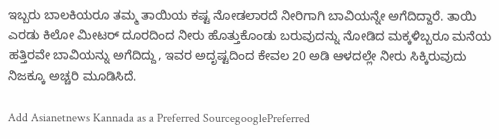ಇಬ್ಬರು ಬಾಲಕಿಯರೂ ತಮ್ಮ ತಾಯಿಯ ಕಷ್ಟ ನೋಡಲಾರದೆ ನೀರಿಗಾಗಿ ಬಾವಿಯನ್ನೇ ಅಗೆದಿದ್ದಾರೆ. ತಾಯಿ ಎರಡು ಕಿಲೋ ಮೀಟರ್ ದೂರದಿಂದ ನೀರು ಹೊತ್ತುಕೊಂಡು ಬರುವುದನ್ನು ನೋಡಿದ ಮಕ್ಕಳಿಬ್ಬರೂ ಮನೆಯ ಹತ್ತಿರವೇ ಬಾವಿಯನ್ನು ಅಗೆದಿದ್ದು, ಇವರ ಅದೃಷ್ಟದಿಂದ ಕೇವಲ 20 ಅಡಿ ಆಳದಲ್ಲೇ ನೀರು ಸಿಕ್ಕಿರುವುದು ನಿಜಕ್ಕೂ ಅಚ್ಚರಿ ಮೂಡಿಸಿದೆ.

Add Asianetnews Kannada as a Preferred SourcegooglePreferred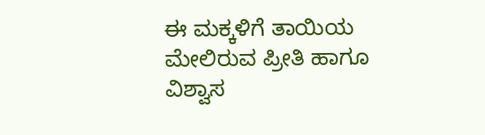ಈ ಮಕ್ಕಳಿಗೆ ತಾಯಿಯ ಮೇಲಿರುವ ಪ್ರೀತಿ ಹಾಗೂ ವಿಶ್ವಾಸ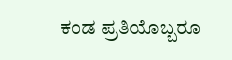ಕಂಡ ಪ್ರತಿಯೊಬ್ಬರೂ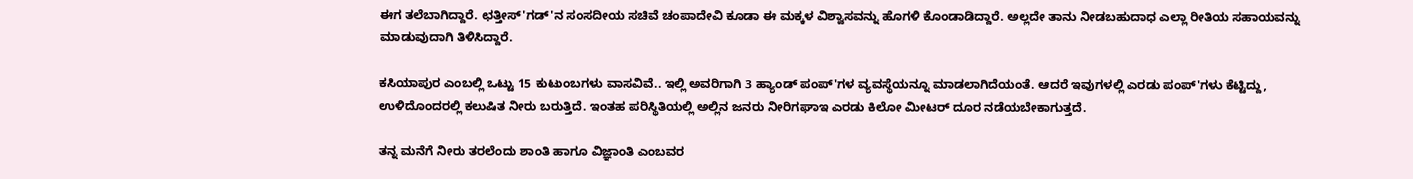ಈಗ ತಲೆಬಾಗಿದ್ದಾರೆ. ಛತ್ತೀಸ್'ಗಡ್'ನ ಸಂಸದೀಯ ಸಚಿವೆ ಚಂಪಾದೇವಿ ಕೂಡಾ ಈ ಮಕ್ಕಳ ವಿಶ್ವಾಸವನ್ನು ಹೊಗಳಿ ಕೊಂಡಾಡಿದ್ದಾರೆ. ಅಲ್ಲದೇ ತಾನು ನೀಡಬಹುದಾಧ ಎಲ್ಲಾ ರೀತಿಯ ಸಹಾಯವನ್ನು ಮಾಡುವುದಾಗಿ ತಿಳಿಸಿದ್ದಾರೆ.

ಕಸಿಯಾಪುರ ಎಂಬಲ್ಲಿ ಒಟ್ಟು 15 ಕುಟುಂಬಗಳು ವಾಸವಿವೆ.. ಇಲ್ಲಿ ಅವರಿಗಾಗಿ 3 ಹ್ಯಾಂಡ್ ಪಂಪ್'ಗಳ ವ್ಯವಸ್ಥೆಯನ್ನೂ ಮಾಡಲಾಗಿದೆಯಂತೆ. ಆದರೆ ಇವುಗಳಲ್ಲಿ ಎರಡು ಪಂಪ್'ಗಳು ಕೆಟ್ಟಿದ್ದು, ಉಳಿದೊಂದರಲ್ಲಿ ಕಲುಷಿತ ನೀರು ಬರುತ್ತಿದೆ. ಇಂತಹ ಪರಿಸ್ಥಿತಿಯಲ್ಲಿ ಅಲ್ಲಿನ ಜನರು ನೀರಿಗಘಾಇ ಎರಡು ಕಿಲೋ ಮೀಟರ್ ದೂರ ನಡೆಯಬೇಕಾಗುತ್ತದೆ.

ತನ್ನ ಮನೆಗೆ ನೀರು ತರಲೆಂದು ಶಾಂತಿ ಹಾಗೂ ವಿಜ್ಞಾಂತಿ ಎಂಬವರ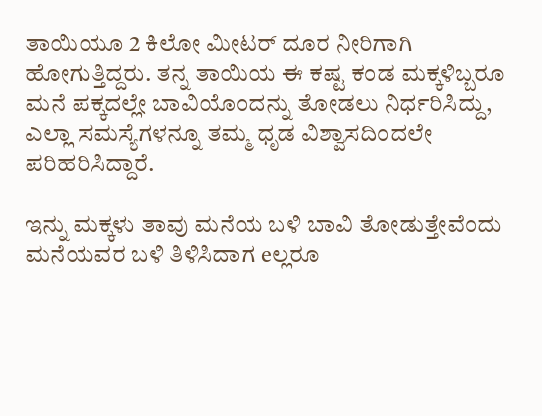ತಾಯಿಯೂ 2 ಕಿಲೋ ಮೀಟರ್ ದೂರ ನೀರಿಗಾಗಿ ಹೋಗುತ್ತಿದ್ದರು. ತನ್ನ ತಾಯಿಯ ಈ ಕಷ್ಟ ಕಂಡ ಮಕ್ಕಳಿಬ್ಬರೂ ಮನೆ ಪಕ್ಕದಲ್ಲೇ ಬಾವಿಯೊಂದನ್ನು ತೋಡಲು ನಿರ್ಧರಿಸಿದ್ದು, ಎಲ್ಲಾ ಸಮಸ್ಯೆಗಳನ್ನೂ ತಮ್ಮ ಧೃಡ ವಿಶ್ವಾಸದಿಂದಲೇ ಪರಿಹರಿಸಿದ್ದಾರೆ.

ಇನ್ನು ಮಕ್ಕಳು ತಾವು ಮನೆಯ ಬಳಿ ಬಾವಿ ತೋಡುತ್ತೇವೆಂದು ಮನೆಯವರ ಬಳಿ ತಿಳಿಸಿದಾಗ eಲ್ಲರೂ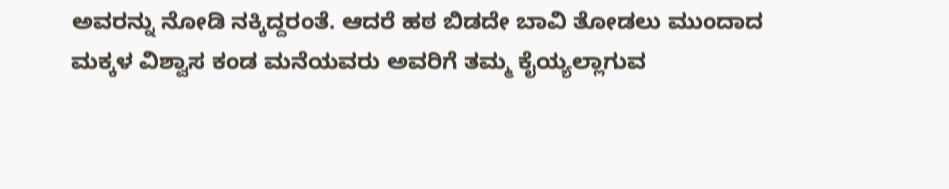ಅವರನ್ನು ನೋಡಿ ನಕ್ಕಿದ್ದರಂತೆ. ಆದರೆ ಹಠ ಬಿಡದೇ ಬಾವಿ ತೋಡಲು ಮುಂದಾದ ಮಕ್ಕಳ ವಿಶ್ವಾಸ ಕಂಡ ಮನೆಯವರು ಅವರಿಗೆ ತಮ್ಮ ಕೈಯ್ಯಲ್ಲಾಗುವ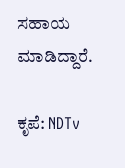ಸಹಾಯ ಮಾಡಿದ್ದಾರೆ.

ಕೃಪೆ: NDTv